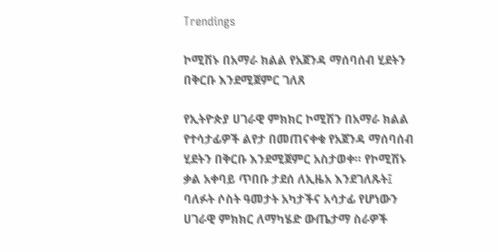Trendings

ኮሚሽኑ በአማራ ክልል የአጀንዳ ማሰባሰብ ሂደትን በቅርቡ እንደሚጀምር ገለጸ

የኢትዮጵያ ሀገራዊ ምክክር ኮሚሽን በአማራ ክልል የተሳታፊዎች ልየታ በመጠናቀቁ የአጀንዳ ማሰባሰብ ሂደትን በቅርቡ እንደሚጀምር አስታወቀ። የኮሚሽኑ ቃል አቀባይ ጥበቡ ታደሰ ለኢዜአ እንደገለጹት፤ ባለፉት ሶስት ዓመታት አካታችና አሳታፊ የሆነውን ሀገራዊ ምክክር ለማካሄድ ውጤታማ ስራዎች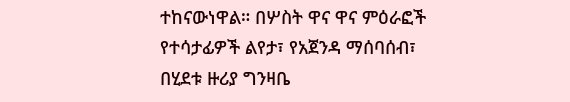ተከናውነዋል። በሦስት ዋና ዋና ምዕራፎች የተሳታፊዎች ልየታ፣ የአጀንዳ ማሰባሰብ፣ በሂደቱ ዙሪያ ግንዛቤ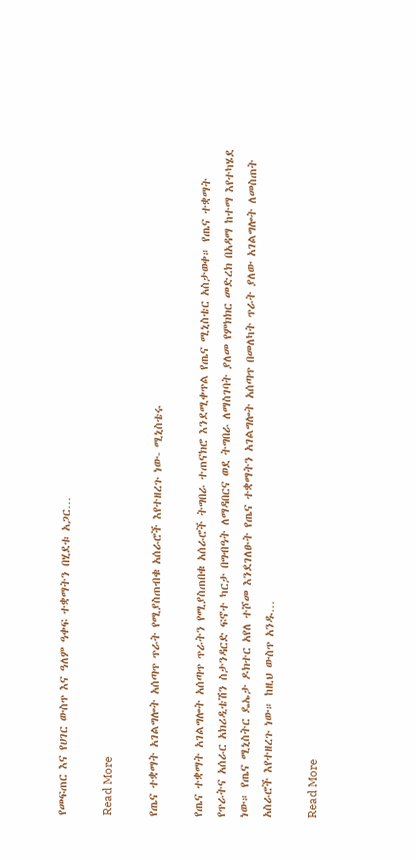የመፍጠር እና የሀገር ውስጥ እና ዓለም ዓቀፍ ተቋማትን በሂደቱ አጋር…

Read More

የጤና ተቋማት አገልግሎት አሰጣጥ ጥራት የሚያስጠብቁ አሰራሮች እየተዘረጉ ነው- ሚኒስቴሩ

የጤና ተቋማት አገልግሎት አሰጣጥ ጥራትን የሚያስጠበቁ አሰራሮች ትግበራ ተጠናክሮ እንደሚቀጥል የጤና ሚኒስቴር አስታወቀ። የጤና ተቋማት የጥራትና አሰራር አክሪዲቴሽን ስታንዳርድ ፍኖተ ካርታ በግብዓት ለማዳበርና ወደ ትግበራ ለማስገባት ያለመ የምክክር መድረክ በአዳማ ከተማ እየተካሄደ ነው። የጤና ሚኒስትር ዴኤታ ዶክተር አየለ ተሾመ እንደገለፁት የጤና ተቋማትን አገልግሎት አሰጣጥ በመለካት ጥራት ያለው አገልግሎት ለመስጠት አስራሮች እየተዘረጉ ነው። ከዚህ ውስጥ አንዱ…

Read More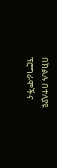በክልሉ በተለያዩ ፕሮግራሞችና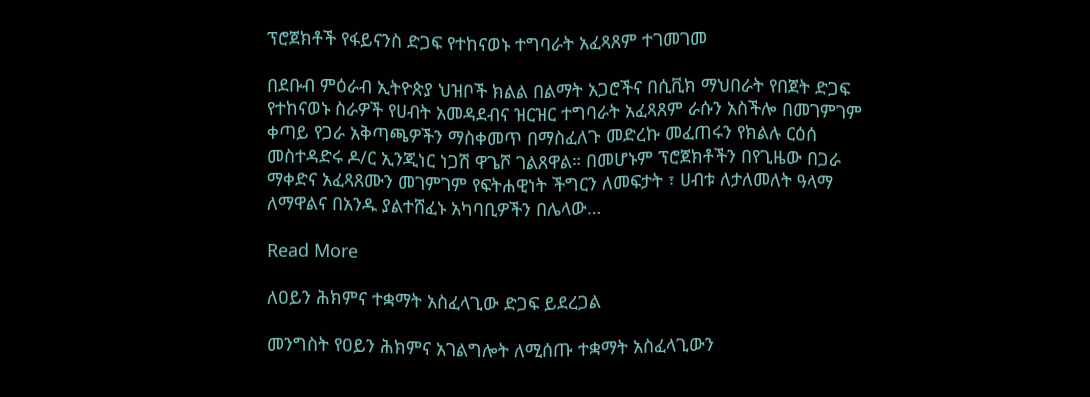ፕሮጀክቶች የፋይናንስ ድጋፍ የተከናወኑ ተግባራት አፈጻጸም ተገመገመ

በደቡብ ምዕራብ ኢትዮጵያ ህዝቦች ክልል በልማት አጋሮችና በሲቪክ ማህበራት የበጀት ድጋፍ የተከናወኑ ስራዎች የሀብት አመዳደብና ዝርዝር ተግባራት አፈጻጸም ራሱን አስችሎ በመገምገም ቀጣይ የጋራ አቅጣጫዎችን ማስቀመጥ በማስፈለጉ መድረኩ መፈጠሩን የክልሉ ርዕሰ መስተዳድሩ ዶ/ር ኢንጂነር ነጋሽ ዋጌሾ ገልጸዋል። በመሆኑም ፕሮጀክቶችን በየጊዜው በጋራ ማቀድና አፈጻጸሙን መገምገም የፍትሐዊነት ችግርን ለመፍታት ፣ ሀብቱ ለታለመለት ዓላማ ለማዋልና በአንዱ ያልተሸፈኑ አካባቢዎችን በሌላው…

Read More

ለዐይን ሕክምና ተቋማት አስፈላጊው ድጋፍ ይደረጋል

መንግስት የዐይን ሕክምና አገልግሎት ለሚሰጡ ተቋማት አስፈላጊውን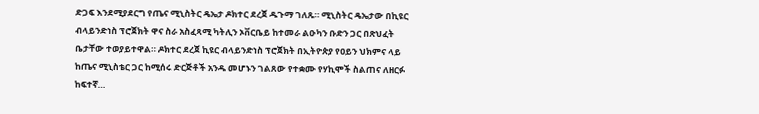ድጋፍ እንደሚያደርግ የጤና ሚኒስትር ዴኤታ ዶክተር ደረጀ ዱጉማ ገለጹ። ሚኒስትር ዴኤታው በኪዩር ብላይንድነስ ፕሮጀክት ዋና ስራ አስፈጻሚ ካትሊን ኦቨርቤይ ከተመራ ልዑካን ቡድን ጋር በጽህፈት ቤታቸው ተወያይተዋል። ዶክተር ደረጀ ኪዩር ብላይንድነስ ፕሮጀክት በኢትዮጵያ የዐይን ህክምና ላይ ከጤና ሚኒስቴር ጋር ከሚሰሩ ድርጅቶች አንዱ መሆኑን ገልጸው የተቋሙ የሃኪሞች ስልጠና ለዘርፉ ከፍተኛ…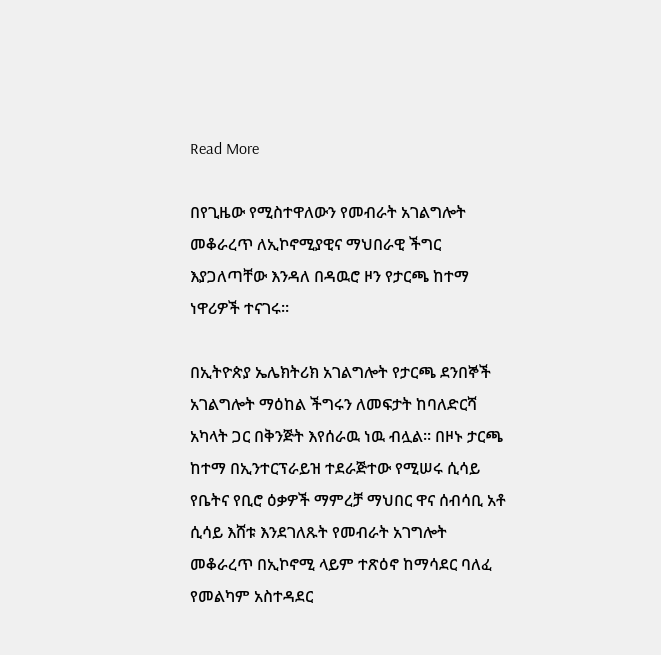Read More

በየጊዜው የሚስተዋለውን የመብራት አገልግሎት መቆራረጥ ለኢኮኖሚያዊና ማህበራዊ ችግር እያጋለጣቸው እንዳለ በዳዉሮ ዞን የታርጫ ከተማ ነዋሪዎች ተናገሩ።

በኢትዮጵያ ኤሌክትሪክ አገልግሎት የታርጫ ደንበኞች አገልግሎት ማዕከል ችግሩን ለመፍታት ከባለድርሻ አካላት ጋር በቅንጅት እየሰራዉ ነዉ ብሏል። በዞኑ ታርጫ ከተማ በኢንተርፕራይዝ ተደራጅተው የሚሠሩ ሲሳይ የቤትና የቢሮ ዕቃዎች ማምረቻ ማህበር ዋና ሰብሳቢ አቶ ሲሳይ እሸቱ እንደገለጹት የመብራት አገግሎት መቆራረጥ በኢኮኖሚ ላይም ተጽዕኖ ከማሳደር ባለፈ የመልካም አስተዳደር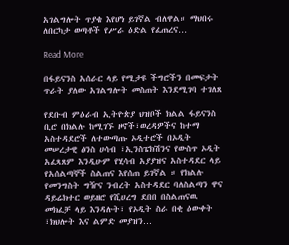አገልግሎት ጥያቄ እየሆነ ይገኛል ብለዋል። ማህበሩ ለበርካታ ወጣቶች የሥራ ዕድል የፈጠረና…

Read More

በፋይናንስ አሰራር ላይ የሚታዩ ችግሮችን በመፍታት ጥራት ያለው አገልግሎት መስጠት እንደሚገባ ተገለጸ

የደቡብ ምዕራብ ኢትዮጵያ ህዝቦች ክልል ፋይናንስ ቢሮ በክልሉ ከሚገኙ ዞኖች፣ወረዳዎችና ከተማ አስተዳደሮች ለተውጣጡ ኦዲተሮች በኦዲት መሠረታዊ ፅንስ ሀሳብ ፣ኢንስፔክሽንና የውስጥ ኦዲት አፈጻጸም እንዲሁም የሂሳብ አያያዝና አስተዳደር ላይ የአሰልጣኞች ስልጠና እየሰጠ ይገኛል ። የክልሉ የመንግስት ግዥና ንብረት አስተዳደር ባለስልጣን ዋና ዳይሬክተር ወይዘሮ የሺሀረግ ደበበ በስልጠናዉ መክፈቻ ላይ እንዳሉት፣ የኦዲት ስራ በቂ ዕውቀት ፣ክህሎት እና ልምድ መያዝን…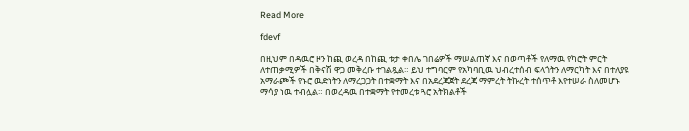Read More

fdevf

በዚህም በዳዉሮ ዞን ከጪ ወረዳ በከጪ ቱታ ቀበሌ ገበሬዎች ማሠልጠኛ እና በወጣቶች የለማዉ የካሮት ምርት ለተጠቃሚዎች በቅናሽ ዋጋ መቅረቡ ተገልጿል። ይህ ተግባርም የአካባቢዉ ህብረተሰብ ፍላጎትን ለማርካት እና በተለያዩ አማራጮች የኑሮ ዉድነትን ለማረጋጋት በተቋማት እና በአደረጃጀት ደረጃ ማምረት ትኩረት ተሰጥቶ እየተሠራ ስለመሆኑ ማሳያ ነዉ ተብሏል። በወረዳዉ በተቋማት የተመረቱ ጓሮ አትክልቶች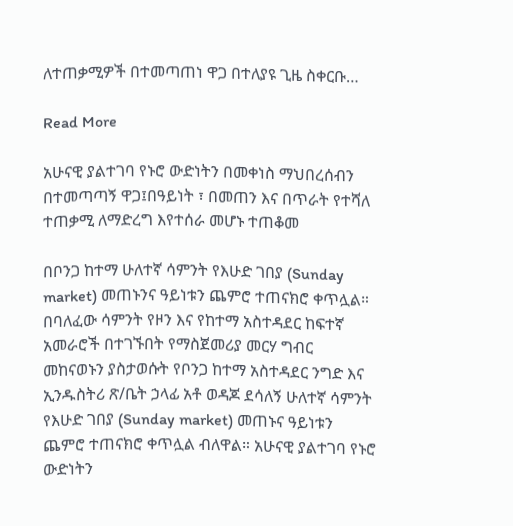ለተጠቃሚዎች በተመጣጠነ ዋጋ በተለያዩ ጊዜ ስቀርቡ…

Read More

አሁናዊ ያልተገባ የኑሮ ውድነትን በመቀነስ ማህበረሰብን በተመጣጣኝ ዋጋ፤በዓይነት ፣ በመጠን እና በጥራት የተሻለ ተጠቃሚ ለማድረግ እየተሰራ መሆኑ ተጠቆመ

በቦንጋ ከተማ ሁለተኛ ሳምንት የእሁድ ገበያ (Sunday market) መጠኑንና ዓይነቱን ጨምሮ ተጠናክሮ ቀጥሏል። በባለፈው ሳምንት የዞን እና የከተማ አስተዳደር ከፍተኛ አመራሮች በተገኙበት የማስጀመሪያ መርሃ ግብር መከናወኑን ያስታወሱት የቦንጋ ከተማ አስተዳደር ንግድ እና ኢንዱስትሪ ጽ/ቤት ኃላፊ አቶ ወዳጆ ደሳለኝ ሁለተኛ ሳምንት የእሁድ ገበያ (Sunday market) መጠኑና ዓይነቱን ጨምሮ ተጠናክሮ ቀጥሏል ብለዋል። አሁናዊ ያልተገባ የኑሮ ውድነትን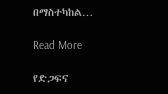በማስተካከል…

Read More

የድጋፍና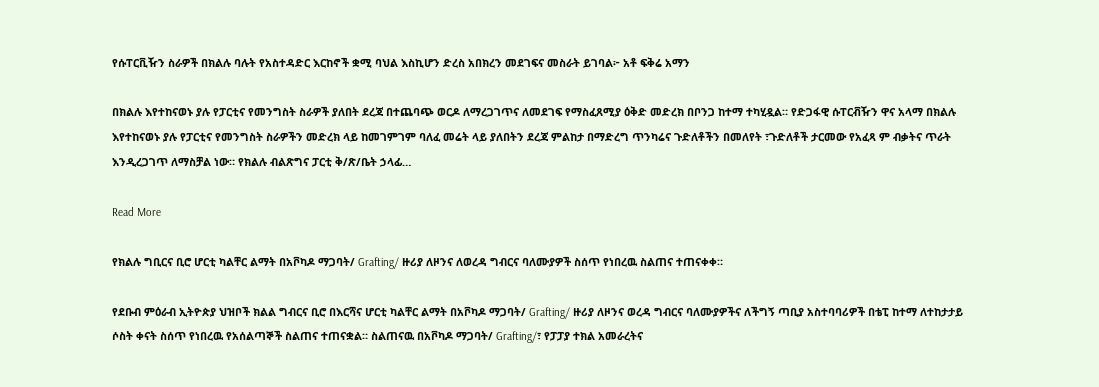የሱፐርቪዥን ስራዎች በክልሉ ባሉት የአስተዳድር እርከኖች ቋሚ ባህል እስኪሆን ድረስ አበክረን መደገፍና መስራት ይገባል፦ አቶ ፍቅሬ አማን

በክልሉ እየተከናወኑ ያሉ የፓርቲና የመንግስት ስራዎች ያለበት ደረጃ በተጨባጭ ወርዶ ለማረጋገጥና ለመደገፍ የማስፈጸሚያ ዕቅድ መድረክ በቦንጋ ከተማ ተካሂዷል። የድጋፋዊ ሱፐርቭዥን ዋና አላማ በክልሉ እየተከናወኑ ያሉ የፓርቲና የመንግስት ስራዎችን መድረክ ላይ ከመገምገም ባለፈ መሬት ላይ ያለበትን ደረጃ ምልከታ በማድረግ ጥንካሬና ጉድለቶችን በመለየት ፣ጉድለቶች ታርመው የአፈጻ ም ብቃትና ጥራት እንዲረጋገጥ ለማስቻል ነው። የክልሉ ብልጽግና ፓርቲ ቅ/ጽ/ቤት ኃላፊ…

Read More

የክልሉ ግቢርና ቢሮ ሆርቲ ካልቸር ልማት በአቮካዶ ማጋባት/ Grafting/ ዙሪያ ለዞንና ለወረዳ ግብርና ባለሙያዎች ስሰጥ የነበረዉ ስልጠና ተጠናቀቀ።

የደቡብ ምዕራብ ኢትዮጵያ ህዝቦች ክልል ግብርና ቢሮ በእርሻና ሆርቲ ካልቸር ልማት በአቮካዶ ማጋባት/ Grafting/ ዙሪያ ለዞንና ወረዳ ግብርና ባለሙያዎችና ለችግኝ ጣቢያ አስተባባሪዎች በቴፒ ከተማ ለተከታታይ ሶስት ቀናት ስሰጥ የነበረዉ የአሰልጣኞች ስልጠና ተጠናቋል። ስልጠናዉ በአቮካዶ ማጋባት/ Grafting/፣ የፓፓያ ተክል አመራረትና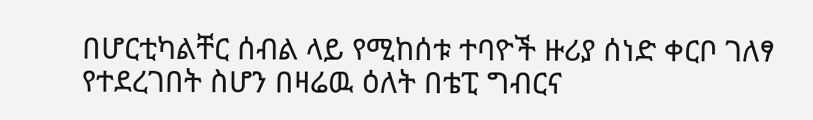በሆርቲካልቸር ሰብል ላይ የሚከሰቱ ተባዮች ዙሪያ ሰነድ ቀርቦ ገለፃ የተደረገበት ስሆን በዛሬዉ ዕለት በቴፒ ግብርና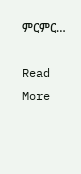ምርምር…

Read More